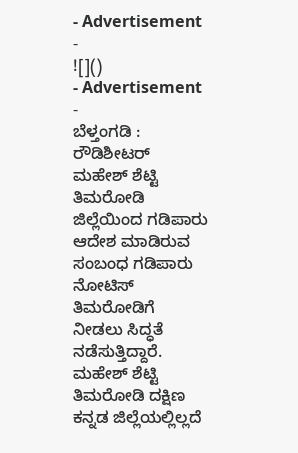- Advertisement -
![]()
- Advertisement -
ಬೆಳ್ತಂಗಡಿ : ರೌಡಿಶೀಟರ್ ಮಹೇಶ್ ಶೆಟ್ಟಿ ತಿಮರೋಡಿ ಜಿಲ್ಲೆಯಿಂದ ಗಡಿಪಾರು ಆದೇಶ ಮಾಡಿರುವ ಸಂಬಂಧ ಗಡಿಪಾರು ನೋಟಿಸ್ ತಿಮರೋಡಿಗೆ ನೀಡಲು ಸಿದ್ಧತೆ ನಡೆಸುತ್ತಿದ್ದಾರೆ.
ಮಹೇಶ್ ಶೆಟ್ಟಿ ತಿಮರೋಡಿ ದಕ್ಷಿಣ ಕನ್ನಡ ಜಿಲ್ಲೆಯಲ್ಲಿಲ್ಲದೆ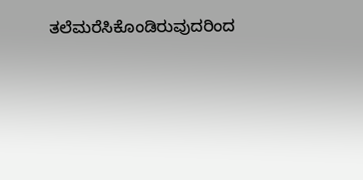ತಲೆಮರೆಸಿಕೊಂಡಿರುವುದರಿಂದ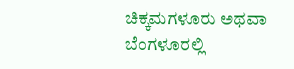ಚಿಕ್ಕಮಗಳೂರು ಅಥವಾ ಬೆಂಗಳೂರಲ್ಲಿ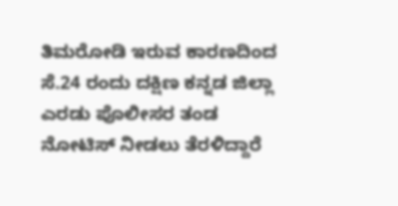ತಿಮರೋಡಿ ಇರುವ ಕಾರಣದಿಂದ ಸೆ.24 ರಂದು ದಕ್ಷಿಣ ಕನ್ನಡ ಜಿಲ್ಲಾ ಎರಡು ಪೊಲೀಸರ ತಂಡ ನೋಟಿಸ್ ನೀಡಲು ತೆರಳಿದ್ದಾರೆ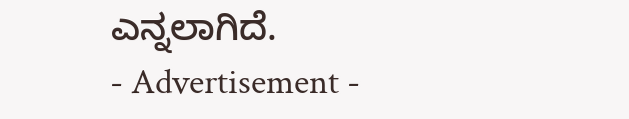ಎನ್ನಲಾಗಿದೆ.
- Advertisement -